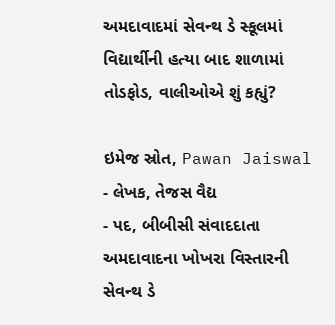અમદાવાદમાં સેવન્થ ડે સ્કૂલમાં વિદ્યાર્થીની હત્યા બાદ શાળામાં તોડફોડ, વાલીઓએ શું કહ્યું?

ઇમેજ સ્રોત, Pawan Jaiswal
- લેખક, તેજસ વૈદ્ય
- પદ, બીબીસી સંવાદદાતા
અમદાવાદના ખોખરા વિસ્તારની સેવન્થ ડે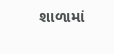શાળામાં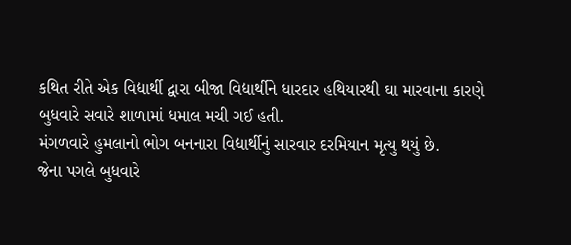કથિત રીતે એક વિદ્યાર્થી દ્વારા બીજા વિદ્યાર્થીને ધારદાર હથિયારથી ઘા મારવાના કારણે બુધવારે સવારે શાળામાં ધમાલ મચી ગઈ હતી.
મંગળવારે હુમલાનો ભોગ બનનારા વિદ્યાર્થીનું સારવાર દરમિયાન મૃત્યુ થયું છે.
જેના પગલે બુધવારે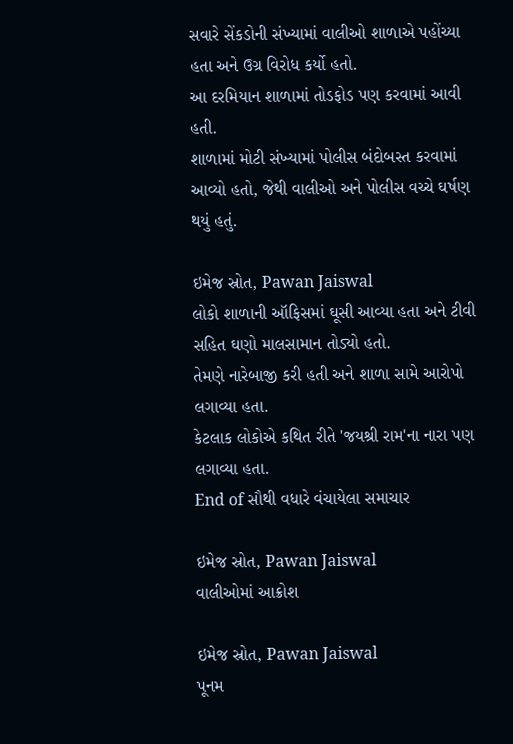સવારે સેંકડોની સંખ્યામાં વાલીઓ શાળાએ પહોંચ્યા હતા અને ઉગ્ર વિરોધ કર્યો હતો.
આ દરમિયાન શાળામાં તોડફોડ પણ કરવામાં આવી હતી.
શાળામાં મોટી સંખ્યામાં પોલીસ બંદોબસ્ત કરવામાં આવ્યો હતો, જેથી વાલીઓ અને પોલીસ વચ્ચે ઘર્ષણ થયું હતું.

ઇમેજ સ્રોત, Pawan Jaiswal
લોકો શાળાની ઑફિસમાં ઘૂસી આવ્યા હતા અને ટીવી સહિત ઘણો માલસામાન તોડ્યો હતો.
તેમણે નારેબાજી કરી હતી અને શાળા સામે આરોપો લગાવ્યા હતા.
કેટલાક લોકોએ કથિત રીતે 'જયશ્રી રામ'ના નારા પણ લગાવ્યા હતા.
End of સૌથી વધારે વંચાયેલા સમાચાર

ઇમેજ સ્રોત, Pawan Jaiswal
વાલીઓમાં આક્રોશ

ઇમેજ સ્રોત, Pawan Jaiswal
પૂનમ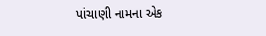પાંચાણી નામના એક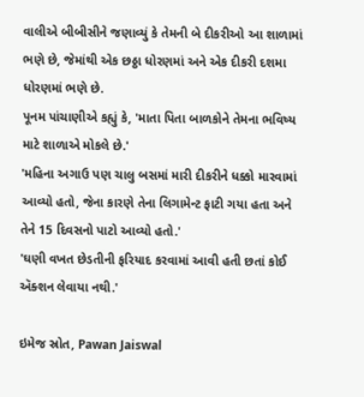વાલીએ બીબીસીને જણાવ્યું કે તેમની બે દીકરીઓ આ શાળામાં ભણે છે, જેમાંથી એક છઠ્ઠા ધોરણમાં અને એક દીકરી દશમા ધોરણમાં ભણે છે.
પૂનમ પાંચાણીએ કહ્યું કે, 'માતા પિતા બાળકોને તેમના ભવિષ્ય માટે શાળાએ મોકલે છે.'
'મહિના અગાઉ પણ ચાલુ બસમાં મારી દીકરીને ધક્કો મારવામાં આવ્યો હતો, જેના કારણે તેના લિગામેન્ટ ફાટી ગયા હતા અને તેને 15 દિવસનો પાટો આવ્યો હતો.'
'ઘણી વખત છેડતીની ફરિયાદ કરવામાં આવી હતી છતાં કોઈ ઍક્શન લેવાયા નથી.'

ઇમેજ સ્રોત, Pawan Jaiswal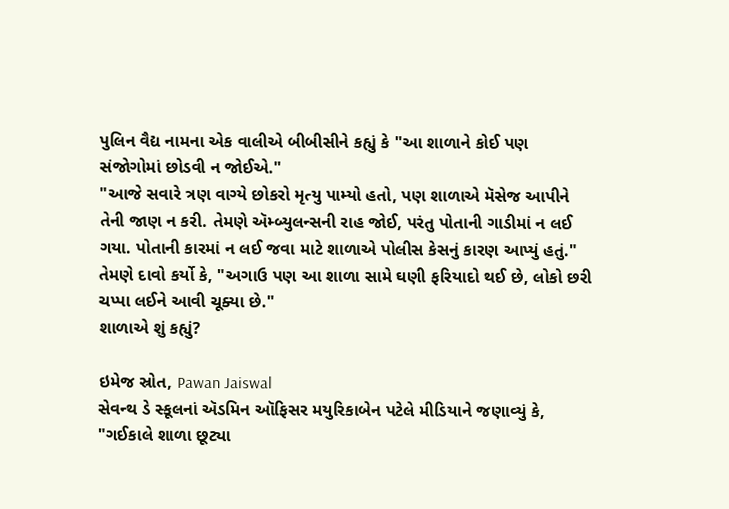પુલિન વૈદ્ય નામના એક વાલીએ બીબીસીને કહ્યું કે "આ શાળાને કોઈ પણ સંજોગોમાં છોડવી ન જોઈએ."
"આજે સવારે ત્રણ વાગ્યે છોકરો મૃત્યુ પામ્યો હતો, પણ શાળાએ મૅસેજ આપીને તેની જાણ ન કરી. તેમણે ઍમ્બ્યુલન્સની રાહ જોઈ, પરંતુ પોતાની ગાડીમાં ન લઈ ગયા. પોતાની કારમાં ન લઈ જવા માટે શાળાએ પોલીસ કેસનું કારણ આપ્યું હતું."
તેમણે દાવો કર્યો કે, "અગાઉ પણ આ શાળા સામે ઘણી ફરિયાદો થઈ છે, લોકો છરી ચપ્પા લઈને આવી ચૂક્યા છે."
શાળાએ શું કહ્યું?

ઇમેજ સ્રોત, Pawan Jaiswal
સેવન્થ ડે સ્કૂલનાં ઍડમિન ઑફિસર મયુરિકાબેન પટેલે મીડિયાને જણાવ્યું કે, "ગઈકાલે શાળા છૂટ્યા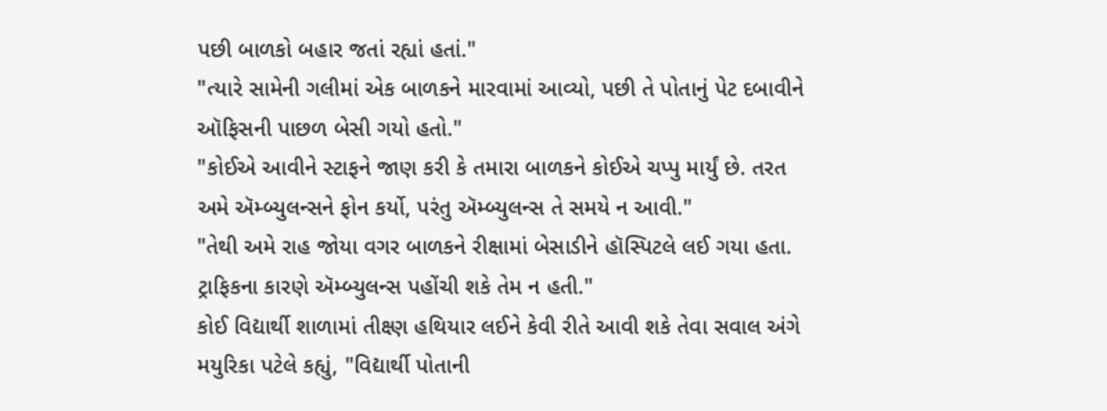પછી બાળકો બહાર જતાં રહ્યાં હતાં."
"ત્યારે સામેની ગલીમાં એક બાળકને મારવામાં આવ્યો, પછી તે પોતાનું પેટ દબાવીને ઑફિસની પાછળ બેસી ગયો હતો."
"કોઈએ આવીને સ્ટાફને જાણ કરી કે તમારા બાળકને કોઈએ ચપ્પુ માર્યું છે. તરત અમે ઍમ્બ્યુલન્સને ફોન કર્યો, પરંતુ ઍમ્બ્યુલન્સ તે સમયે ન આવી."
"તેથી અમે રાહ જોયા વગર બાળકને રીક્ષામાં બેસાડીને હૉસ્પિટલે લઈ ગયા હતા. ટ્રાફિકના કારણે ઍમ્બ્યુલન્સ પહોંચી શકે તેમ ન હતી."
કોઈ વિદ્યાર્થી શાળામાં તીક્ષ્ણ હથિયાર લઈને કેવી રીતે આવી શકે તેવા સવાલ અંગે મયુરિકા પટેલે કહ્યું, "વિદ્યાર્થી પોતાની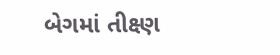બેગમાં તીક્ષ્ણ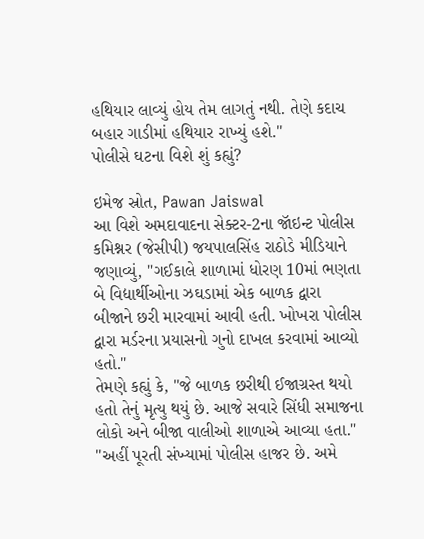હથિયાર લાવ્યું હોય તેમ લાગતું નથી. તેણે કદાચ બહાર ગાડીમાં હથિયાર રાખ્યું હશે."
પોલીસે ઘટના વિશે શું કહ્યું?

ઇમેજ સ્રોત, Pawan Jaiswal
આ વિશે અમદાવાદના સેક્ટર-2ના જૉઇન્ટ પોલીસ કમિશ્નર (જેસીપી) જયપાલસિંહ રાઠોડે મીડિયાને જણાવ્યું, "ગઈકાલે શાળામાં ધોરણ 10માં ભણતા બે વિદ્યાર્થીઓના ઝઘડામાં એક બાળક દ્વારા બીજાને છરી મારવામાં આવી હતી. ખોખરા પોલીસ દ્વારા મર્ડરના પ્રયાસનો ગુનો દાખલ કરવામાં આવ્યો હતો."
તેમણે કહ્યું કે, "જે બાળક છરીથી ઈજાગ્રસ્ત થયો હતો તેનું મૃત્યુ થયું છે. આજે સવારે સિંધી સમાજના લોકો અને બીજા વાલીઓ શાળાએ આવ્યા હતા."
"અહીં પૂરતી સંખ્યામાં પોલીસ હાજર છે. અમે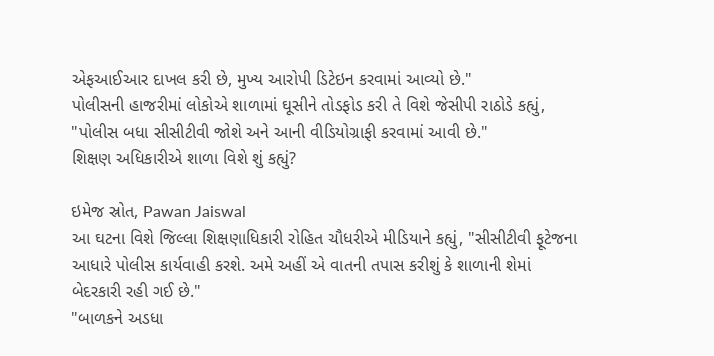એફઆઈઆર દાખલ કરી છે, મુખ્ય આરોપી ડિટેઇન કરવામાં આવ્યો છે."
પોલીસની હાજરીમાં લોકોએ શાળામાં ઘૂસીને તોડફોડ કરી તે વિશે જેસીપી રાઠોડે કહ્યું, "પોલીસ બધા સીસીટીવી જોશે અને આની વીડિયોગ્રાફી કરવામાં આવી છે."
શિક્ષણ અધિકારીએ શાળા વિશે શું કહ્યું?

ઇમેજ સ્રોત, Pawan Jaiswal
આ ઘટના વિશે જિલ્લા શિક્ષણાધિકારી રોહિત ચૌધરીએ મીડિયાને કહ્યું, "સીસીટીવી ફૂટેજના આધારે પોલીસ કાર્યવાહી કરશે. અમે અહીં એ વાતની તપાસ કરીશું કે શાળાની શેમાં બેદરકારી રહી ગઈ છે."
"બાળકને અડધા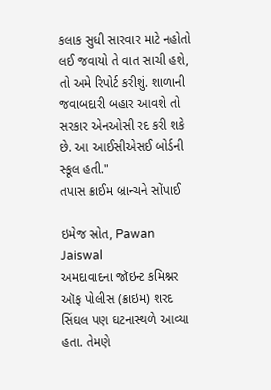કલાક સુધી સારવાર માટે નહોતો લઈ જવાયો તે વાત સાચી હશે, તો અમે રિપોર્ટ કરીશું. શાળાની જવાબદારી બહાર આવશે તો સરકાર એનઓસી રદ કરી શકે છે. આ આઈસીએસઈ બોર્ડની સ્કૂલ હતી."
તપાસ ક્રાઈમ બ્રાન્ચને સોંપાઈ

ઇમેજ સ્રોત, Pawan Jaiswal
અમદાવાદના જૉઇન્ટ કમિશ્નર ઑફ પોલીસ (ક્રાઇમ) શરદ સિંઘલ પણ ઘટનાસ્થળે આવ્યા હતા. તેમણે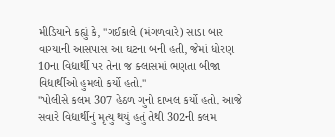મીડિયાને કહ્યું કે, "ગઈકાલે (મંગળવારે) સાડા બાર વાગ્યાની આસપાસ આ ઘટના બની હતી, જેમાં ધોરણ 10ના વિદ્યાર્થી પર તેના જ ક્લાસમાં ભણતા બીજા વિદ્યાર્થીઓ હુમલો કર્યો હતો."
"પોલીસે કલમ 307 હેઠળ ગુનો દાખલ કર્યો હતો. આજે સવારે વિદ્યાર્થીનું મૃત્યુ થયું હતું તેથી 302ની કલમ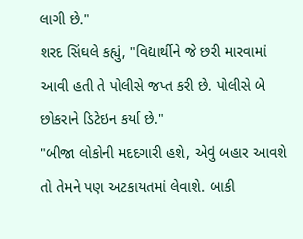લાગી છે."
શરદ સિંઘલે કહ્યું, "વિદ્યાર્થીને જે છરી મારવામાં આવી હતી તે પોલીસે જપ્ત કરી છે. પોલીસે બે છોકરાને ડિટેઇન કર્યા છે."
"બીજા લોકોની મદદગારી હશે, એવું બહાર આવશે તો તેમને પણ અટકાયતમાં લેવાશે. બાકી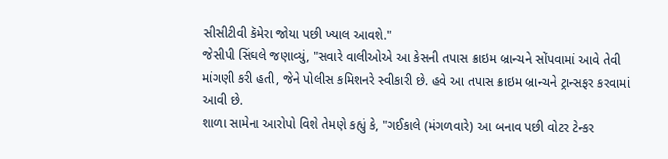સીસીટીવી કૅમેરા જોયા પછી ખ્યાલ આવશે."
જેસીપી સિંઘલે જણાવ્યું, "સવારે વાલીઓએ આ કેસની તપાસ ક્રાઇમ બ્રાન્ચને સોંપવામાં આવે તેવી માંગણી કરી હતી, જેને પોલીસ કમિશનરે સ્વીકારી છે. હવે આ તપાસ ક્રાઇમ બ્રાન્ચને ટ્રાન્સફર કરવામાં આવી છે.
શાળા સામેના આરોપો વિશે તેમણે કહ્યું કે, "ગઈકાલે (મંગળવારે) આ બનાવ પછી વોટર ટેન્કર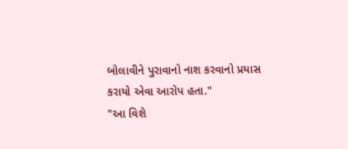બોલાવીને પુરાવાનો નાશ કરવાનો પ્રયાસ કરાયો એવા આરોપ હતા."
"આ વિશે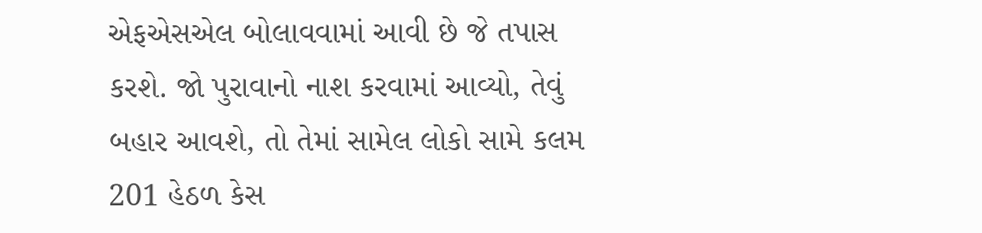એફએસએલ બોલાવવામાં આવી છે જે તપાસ કરશે. જો પુરાવાનો નાશ કરવામાં આવ્યો, તેવું બહાર આવશે, તો તેમાં સામેલ લોકો સામે કલમ 201 હેઠળ કેસ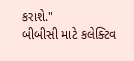કરાશે."
બીબીસી માટે કલેક્ટિવ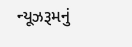ન્યૂઝરૂમનું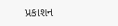પ્રકાશન